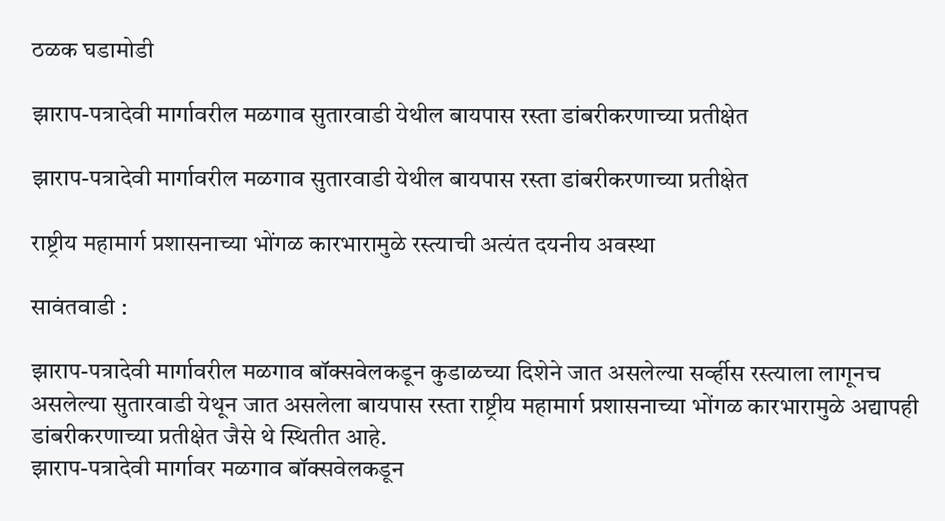ठळक घडामोडी

झाराप-पत्रादेवी मार्गावरील मळगाव सुतारवाडी येथील बायपास रस्ता डांबरीकरणाच्या प्रतीक्षेत

झाराप-पत्रादेवी मार्गावरील मळगाव सुतारवाडी येथील बायपास रस्ता डांबरीकरणाच्या प्रतीक्षेत

राष्ट्रीय महामार्ग प्रशासनाच्या भोंगळ कारभारामुळे रस्त्याची अत्यंत दयनीय अवस्था

सावंतवाडी :

झाराप-पत्रादेवी मार्गावरील मळगाव बॉक्सवेलकडून कुडाळच्या दिशेने जात असलेल्या सर्व्हीस रस्त्याला लागूनच असलेल्या सुतारवाडी येथून जात असलेला बायपास रस्ता राष्ट्रीय महामार्ग प्रशासनाच्या भोंगळ कारभारामुळे अद्यापही डांबरीकरणाच्या प्रतीक्षेत जैसे थे स्थितीत आहे.
झाराप-पत्रादेवी मार्गावर मळगाव बॉक्सवेलकडून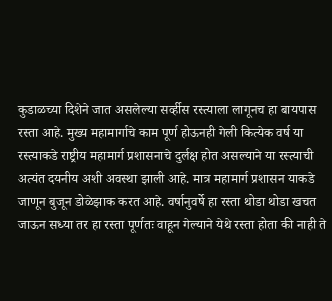कुडाळच्या दिशेने जात असलेल्या सर्व्हीस रस्त्याला लागूनच हा बायपास रस्ता आहे. मुख्य महामार्गाचे काम पूर्ण होऊनही गेली कित्येक वर्ष या रस्त्याकडे राष्ट्रीय महामार्ग प्रशासनाचे दुर्लक्ष होत असल्याने या रस्त्याची अत्यंत दयनीय अशी अवस्था झाली आहे. मात्र महामार्ग प्रशासन याकडे जाणून बुजून डोळेझाक करत आहे. वर्षानुवर्षे हा रस्ता थोडा थोडा खचत जाऊन सध्या तर हा रस्ता पूर्णतः वाहून गेल्याने येथे रस्ता होता की नाही ते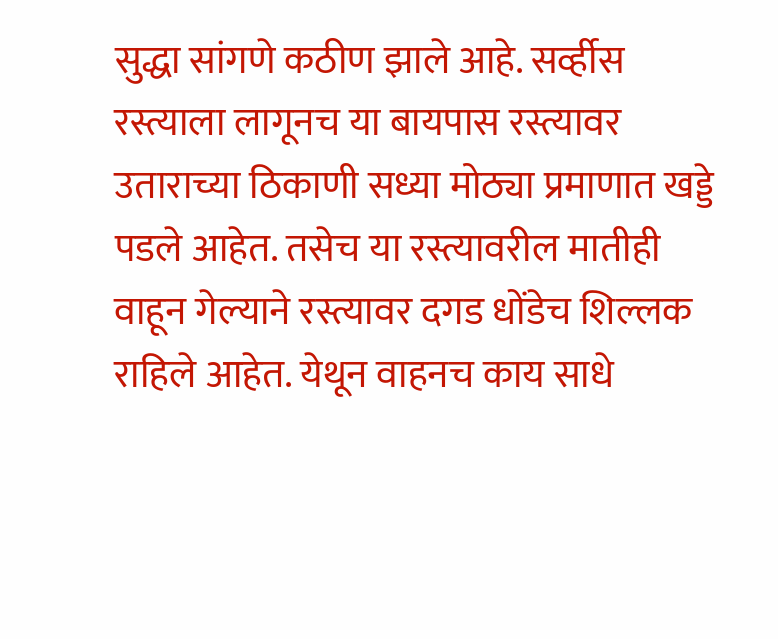सुद्धा सांगणे कठीण झाले आहे. सर्व्हीस रस्त्याला लागूनच या बायपास रस्त्यावर उताराच्या ठिकाणी सध्या मोठ्या प्रमाणात खड्डे पडले आहेत. तसेच या रस्त्यावरील मातीही वाहून गेल्याने रस्त्यावर दगड धोंडेच शिल्लक राहिले आहेत. येथून वाहनच काय साधे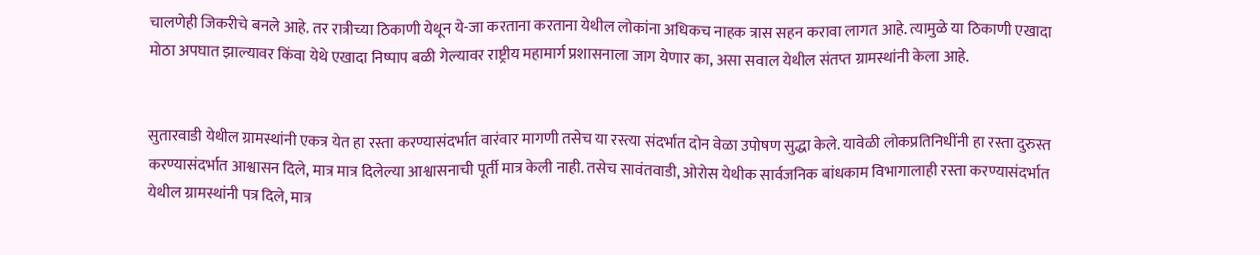चालणेही जिकरीचे बनले आहे. तर रात्रीच्या ठिकाणी येथून ये-जा करताना करताना येथील लोकांना अधिकच नाहक त्रास सहन करावा लागत आहे. त्यामुळे या ठिकाणी एखादा मोठा अपघात झाल्यावर किंवा येथे एखादा निष्पाप बळी गेल्यावर राष्ट्रीय महामार्ग प्रशासनाला जाग येणार का, असा सवाल येथील संतप्त ग्रामस्थांनी केला आहे.


सुतारवाडी येथील ग्रामस्थांनी एकत्र येत हा रस्ता करण्यासंदर्भात वारंवार मागणी तसेच या रस्त्या संदर्भात दोन वेळा उपोषण सुद्धा केले. यावेळी लोकप्रतिनिधींनी हा रस्ता दुरुस्त करण्यासंदर्भात आश्वासन दिले, मात्र मात्र दिलेल्या आश्वासनाची पूर्ती मात्र केली नाही. तसेच सावंतवाडी, ओरोस येथीक सार्वजनिक बांधकाम विभागालाही रस्ता करण्यासंदर्भात येथील ग्रामस्थांनी पत्र दिले, मात्र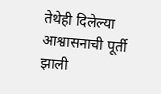तेथेही दिलेल्या आश्वासनाची पूर्ती झाली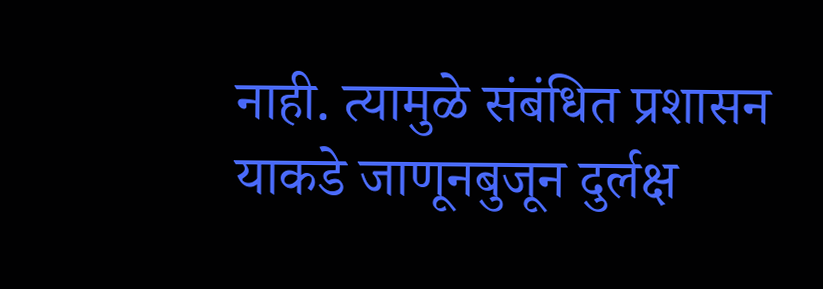नाही. त्यामुळे संबंधित प्रशासन याकडे जाणूनबुजून दुर्लक्ष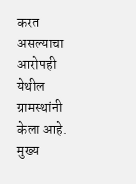करत असल्याचा आरोपही येथील ग्रामस्थांनी केला आहे. मुख्य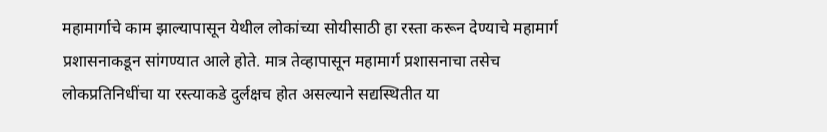महामार्गाचे काम झाल्यापासून येथील लोकांच्या सोयीसाठी हा रस्ता करून देण्याचे महामार्ग प्रशासनाकडून सांगण्यात आले होते. मात्र तेव्हापासून महामार्ग प्रशासनाचा तसेच लोकप्रतिनिधींचा या रस्त्याकडे दुर्लक्षच होत असल्याने सद्यस्थितीत या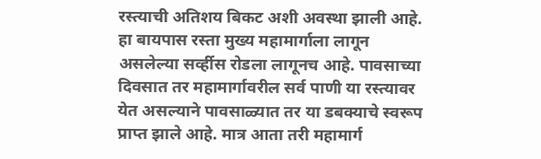रस्त्याची अतिशय बिकट अशी अवस्था झाली आहे. हा बायपास रस्ता मुख्य महामार्गाला लागून असलेल्या सर्व्हीस रोडला लागूनच आहे. पावसाच्या दिवसात तर महामार्गावरील सर्व पाणी या रस्त्यावर येत असल्याने पावसाळ्यात तर या डबक्याचे स्वरूप प्राप्त झाले आहे. मात्र आता तरी महामार्ग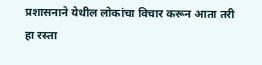प्रशासनाने येथील लोकांचा विचार करून आता तरी हा रस्ता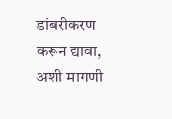डांबरीकरण करून द्यावा, अशी मागणी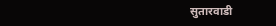सुतारवाडी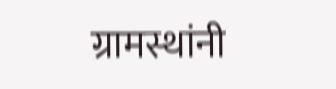ग्रामस्थांनी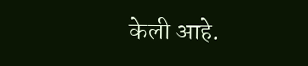केली आहे.